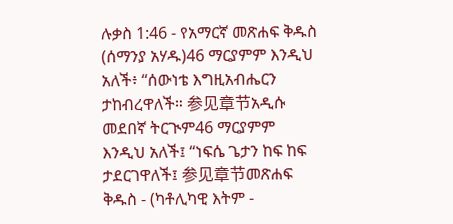ሉቃስ 1:46 - የአማርኛ መጽሐፍ ቅዱስ (ሰማንያ አሃዱ)46 ማርያምም እንዲህ አለች፥ “ሰውነቴ እግዚአብሔርን ታከብረዋለች። 参见章节አዲሱ መደበኛ ትርጒም46 ማርያምም እንዲህ አለች፤ “ነፍሴ ጌታን ከፍ ከፍ ታደርገዋለች፤ 参见章节መጽሐፍ ቅዱስ - (ካቶሊካዊ እትም -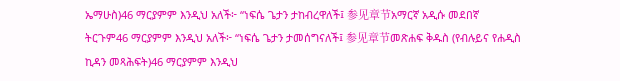ኤማሁስ)46 ማርያምም እንዲህ አለች፦ “ነፍሴ ጌታን ታከብረዋለች፤ 参见章节አማርኛ አዲሱ መደበኛ ትርጉም46 ማርያምም እንዲህ አለች፦ “ነፍሴ ጌታን ታመሰግናለች፤ 参见章节መጽሐፍ ቅዱስ (የብሉይና የሐዲስ ኪዳን መጻሕፍት)46 ማርያምም እንዲህ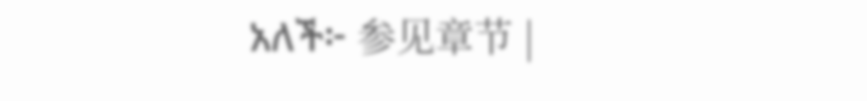አለች፦ 参见章节 |